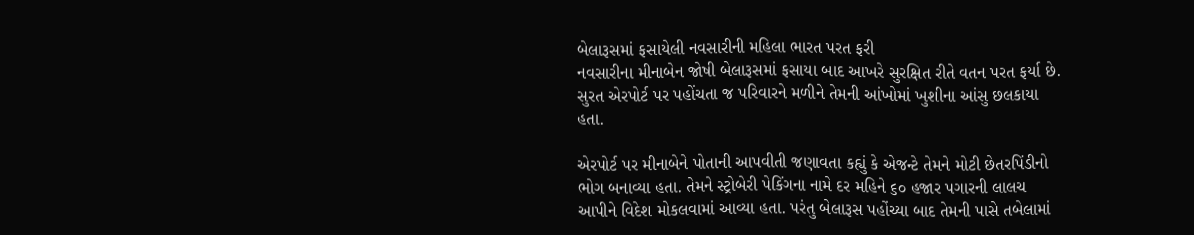બેલારૂસમાં ફસાયેલી નવસારીની મહિલા ભારત પરત ફરી
નવસારીના મીનાબેન જોષી બેલારૂસમાં ફસાયા બાદ આખરે સુરક્ષિત રીતે વતન પરત ફર્યા છે. સુરત એરપોર્ટ પર પહોંચતા જ પરિવારને મળીને તેમની આંખોમાં ખુશીના આંસુ છલકાયા હતા.

એરપોર્ટ પર મીનાબેને પોતાની આપવીતી જણાવતા કહ્યું કે એજન્ટે તેમને મોટી છેતરપિંડીનો ભોગ બનાવ્યા હતા. તેમને સ્ટ્રોબેરી પેકિંગના નામે દર મહિને ૬૦ હજાર પગારની લાલચ આપીને વિદેશ મોકલવામાં આવ્યા હતા. પરંતુ બેલારૂસ પહોંચ્યા બાદ તેમની પાસે તબેલામાં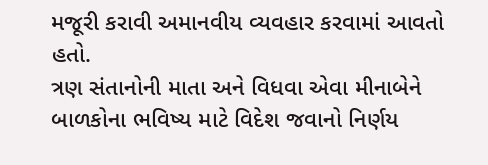મજૂરી કરાવી અમાનવીય વ્યવહાર કરવામાં આવતો હતો.
ત્રણ સંતાનોની માતા અને વિધવા એવા મીનાબેને બાળકોના ભવિષ્ય માટે વિદેશ જવાનો નિર્ણય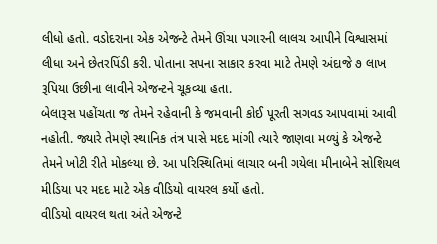લીધો હતો. વડોદરાના એક એજન્ટે તેમને ઊંચા પગારની લાલચ આપીને વિશ્વાસમાં લીધા અને છેતરપિંડી કરી. પોતાના સપના સાકાર કરવા માટે તેમણે અંદાજે ૭ લાખ રૂપિયા ઉછીના લાવીને એજન્ટને ચૂકવ્યા હતા.
બેલારૂસ પહોંચતા જ તેમને રહેવાની કે જમવાની કોઈ પૂરતી સગવડ આપવામાં આવી નહોતી. જ્યારે તેમણે સ્થાનિક તંત્ર પાસે મદદ માંગી ત્યારે જાણવા મળ્યું કે એજન્ટે તેમને ખોટી રીતે મોકલ્યા છે. આ પરિસ્થિતિમાં લાચાર બની ગયેલા મીનાબેને સોશિયલ મીડિયા પર મદદ માટે એક વીડિયો વાયરલ કર્યો હતો.
વીડિયો વાયરલ થતા અંતે એજન્ટે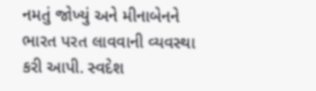નમતું જોખ્યું અને મીનાબેનને ભારત પરત લાવવાની વ્યવસ્થા કરી આપી. સ્વદેશ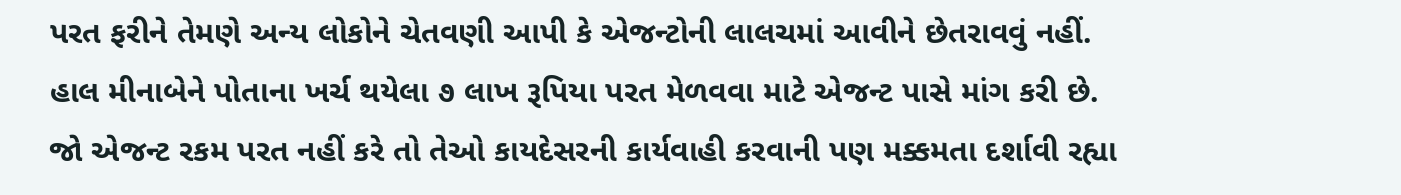પરત ફરીને તેમણે અન્ય લોકોને ચેતવણી આપી કે એજન્ટોની લાલચમાં આવીને છેતરાવવું નહીં.
હાલ મીનાબેને પોતાના ખર્ચ થયેલા ૭ લાખ રૂપિયા પરત મેળવવા માટે એજન્ટ પાસે માંગ કરી છે. જો એજન્ટ રકમ પરત નહીં કરે તો તેઓ કાયદેસરની કાર્યવાહી કરવાની પણ મક્કમતા દર્શાવી રહ્યા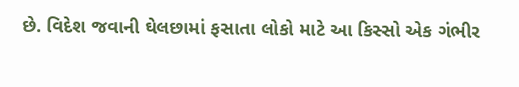છે. વિદેશ જવાની ઘેલછામાં ફસાતા લોકો માટે આ કિસ્સો એક ગંભીર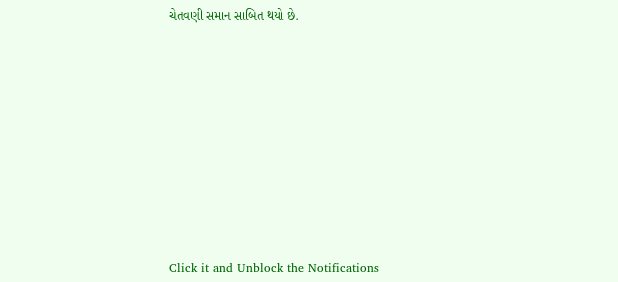ચેતવણી સમાન સાબિત થયો છે.












Click it and Unblock the Notifications